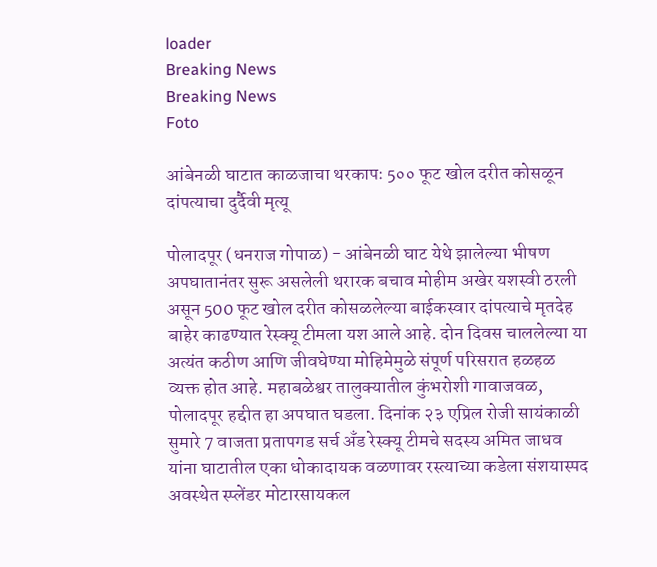loader
Breaking News
Breaking News
Foto

आंबेनळी घाटात काळजाचा थरकापः 5०० फूट खोल दरीत कोसळून दांपत्याचा दुर्दैवी मृत्यू

पोलादपूर (धनराज गोपाळ) - आंबेनळी घाट येथे झालेल्या भीषण अपघातानंतर सुरू असलेली थरारक बचाव मोहीम अखेर यशस्वी ठरली असून 500 फूट खोल दरीत कोसळलेल्या बाईकस्वार दांपत्याचे मृतदेह बाहेर काढण्यात रेस्क्यू टीमला यश आले आहे. दोन दिवस चाललेल्या या अत्यंत कठीण आणि जीवघेण्या मोहिमेमुळे संपूर्ण परिसरात हळहळ व्यक्त होत आहे. महाबळेश्वर तालुक्यातील कुंभरोशी गावाजवळ, पोलादपूर हद्दीत हा अपघात घडला. दिनांक २३ एप्रिल रोजी सायंकाळी सुमारे 7 वाजता प्रतापगड सर्च अँड रेस्क्यू टीमचे सदस्य अमित जाधव यांना घाटातील एका धोकादायक वळणावर रस्त्याच्या कडेला संशयास्पद अवस्थेत स्प्लेंडर मोटारसायकल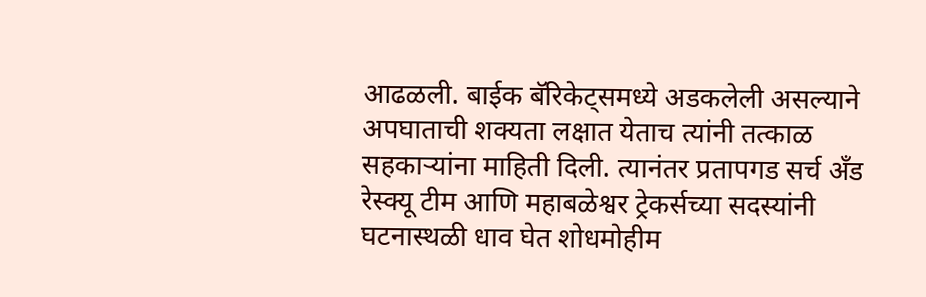आढळली. बाईक बॅरिकेट्समध्ये अडकलेली असल्याने अपघाताची शक्यता लक्षात येताच त्यांनी तत्काळ सहकाऱ्यांना माहिती दिली. त्यानंतर प्रतापगड सर्च अँड रेस्क्यू टीम आणि महाबळेश्वर ट्रेकर्सच्या सदस्यांनी घटनास्थळी धाव घेत शोधमोहीम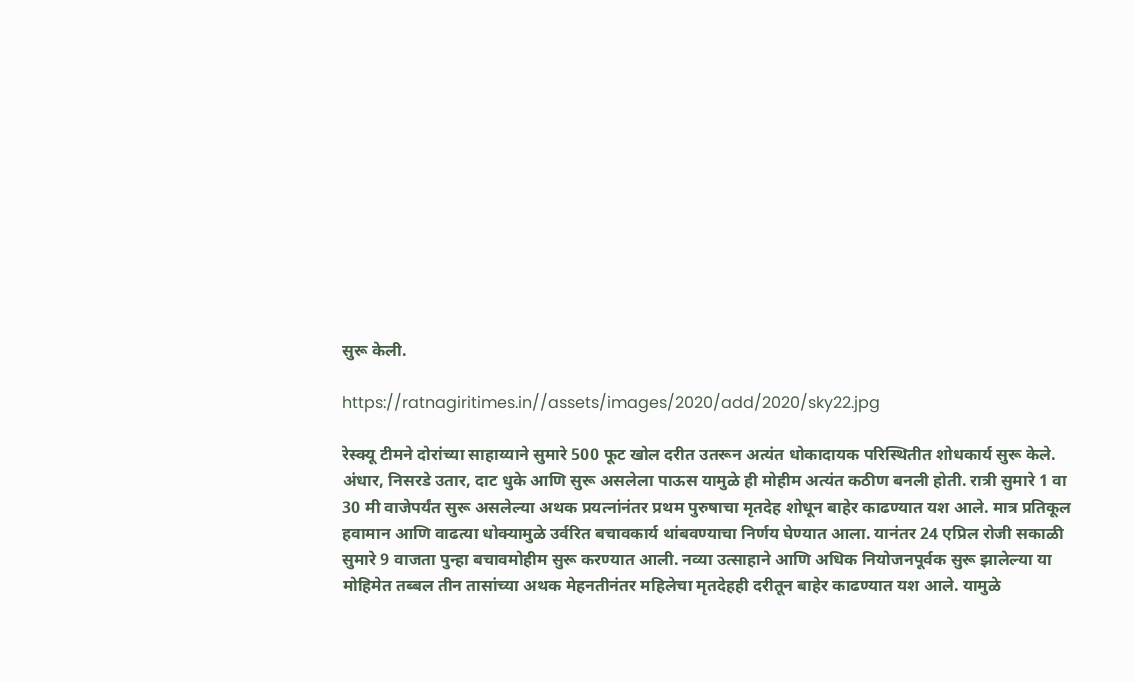सुरू केली.

https://ratnagiritimes.in//assets/images/2020/add/2020/sky22.jpg

रेस्क्यू टीमने दोरांच्या साहाय्याने सुमारे 500 फूट खोल दरीत उतरून अत्यंत धोकादायक परिस्थितीत शोधकार्य सुरू केले. अंधार, निसरडे उतार, दाट धुके आणि सुरू असलेला पाऊस यामुळे ही मोहीम अत्यंत कठीण बनली होती. रात्री सुमारे 1 वा 30 मी वाजेपर्यंत सुरू असलेल्या अथक प्रयत्नांनंतर प्रथम पुरुषाचा मृतदेह शोधून बाहेर काढण्यात यश आले. मात्र प्रतिकूल हवामान आणि वाढत्या धोक्यामुळे उर्वरित बचावकार्य थांबवण्याचा निर्णय घेण्यात आला. यानंतर 24 एप्रिल रोजी सकाळी सुमारे 9 वाजता पुन्हा बचावमोहीम सुरू करण्यात आली. नव्या उत्साहाने आणि अधिक नियोजनपूर्वक सुरू झालेल्या या मोहिमेत तब्बल तीन तासांच्या अथक मेहनतीनंतर महिलेचा मृतदेहही दरीतून बाहेर काढण्यात यश आले. यामुळे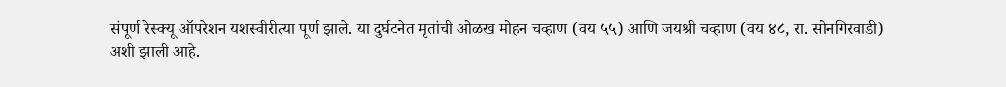संपूर्ण रेस्क्यू ऑपरेशन यशस्वीरीत्या पूर्ण झाले. या दुर्घटनेत मृतांची ओळख मोहन चव्हाण (वय ५५) आणि जयश्री चव्हाण (वय ४८, रा. सोनगिरवाडी) अशी झाली आहे.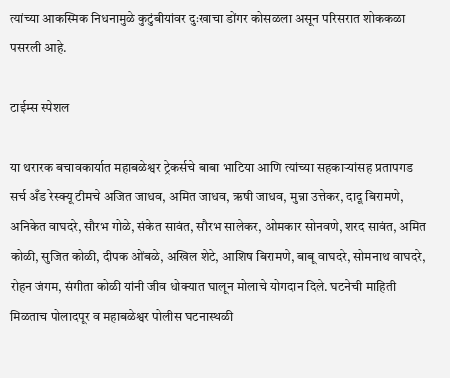त्यांच्या आकस्मिक निधनामुळे कुटुंबीयांवर दुःखाचा डोंगर कोसळला असून परिसरात शोककळा पसरली आहे.

टाईम्स स्पेशल

या थरारक बचावकार्यात महाबळेश्वर ट्रेकर्सचे बाबा भाटिया आणि त्यांच्या सहकाऱ्यांसह प्रतापगड सर्च अँड रेस्क्यू टीमचे अजित जाधव, अमित जाधव, ऋषी जाधव, मुन्ना उत्तेकर, दादू बिरामणे, अनिकेत वाघदरे, सौरभ गोळे, संकेत सावंत, सौरभ सालेकर, ओमकार सोनवणे, शरद सावंत, अमित कोळी, सुजित कोळी, दीपक ओंबळे, अखिल शेटे, आशिष बिरामणे, बाबू वाघदरे, सोमनाथ वाघदरे, रोहन जंगम, संगीता कोळी यांनी जीव धोक्यात घालून मोलाचे योगदान दिले. घटनेची माहिती मिळताच पोलादपूर व महाबळेश्वर पोलीस घटनास्थळी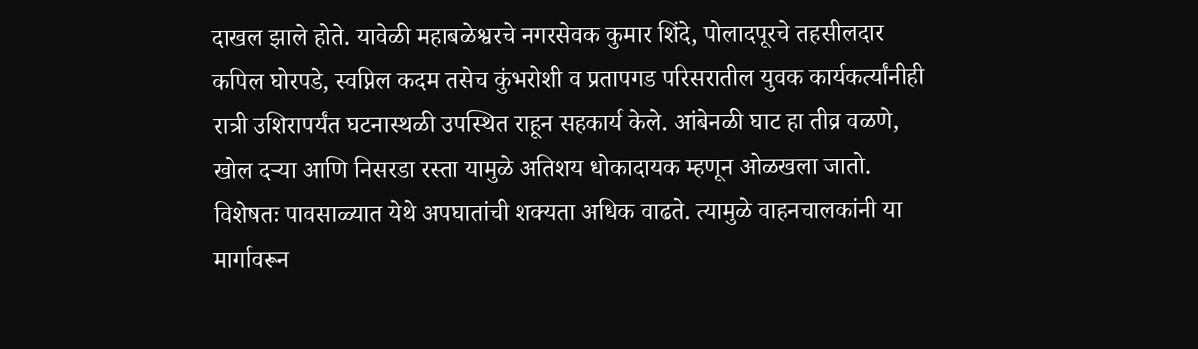दाखल झाले होते. यावेळी महाबळेश्वरचे नगरसेवक कुमार शिंदे, पोलादपूरचे तहसीलदार कपिल घोरपडे, स्वप्निल कदम तसेच कुंभरोशी व प्रतापगड परिसरातील युवक कार्यकर्त्यांनीही रात्री उशिरापर्यंत घटनास्थळी उपस्थित राहून सहकार्य केले. आंबेनळी घाट हा तीव्र वळणे, खोल दऱ्या आणि निसरडा रस्ता यामुळे अतिशय धोकादायक म्हणून ओळखला जातो. विशेषतः पावसाळ्यात येथे अपघातांची शक्यता अधिक वाढते. त्यामुळे वाहनचालकांनी या मार्गावरून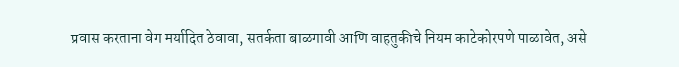प्रवास करताना वेग मर्यादित ठेवावा, सतर्कता बाळगावी आणि वाहतुकीचे नियम काटेकोरपणे पाळावेत, असे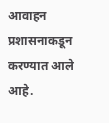आवाहन प्रशासनाकडून करण्यात आले आहे.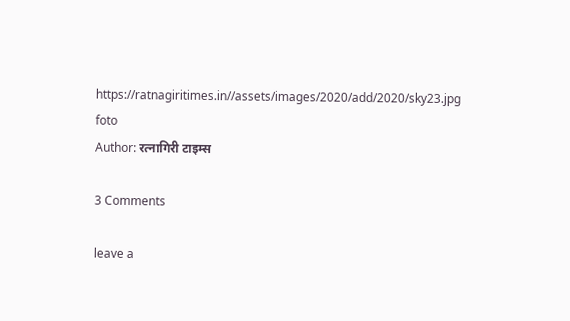https://ratnagiritimes.in//assets/images/2020/add/2020/sky23.jpg
foto
Author: रत्नागिरी टाइम्स

3 Comments

leave a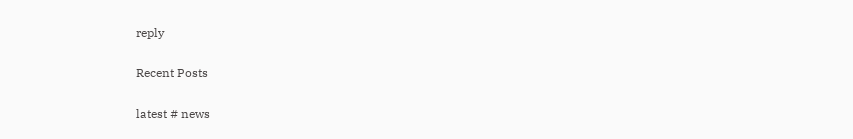reply

Recent Posts

latest # news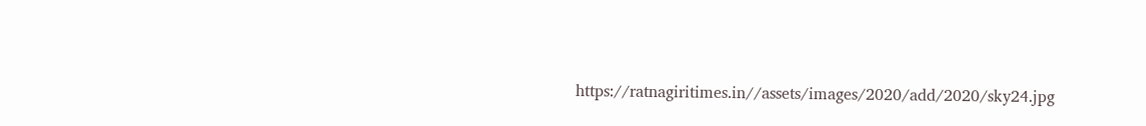https://ratnagiritimes.in//assets/images/2020/add/2020/sky24.jpg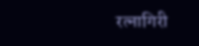रत्नागिरी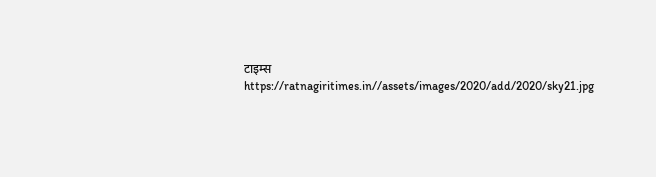टाइम्स
https://ratnagiritimes.in//assets/images/2020/add/2020/sky21.jpg